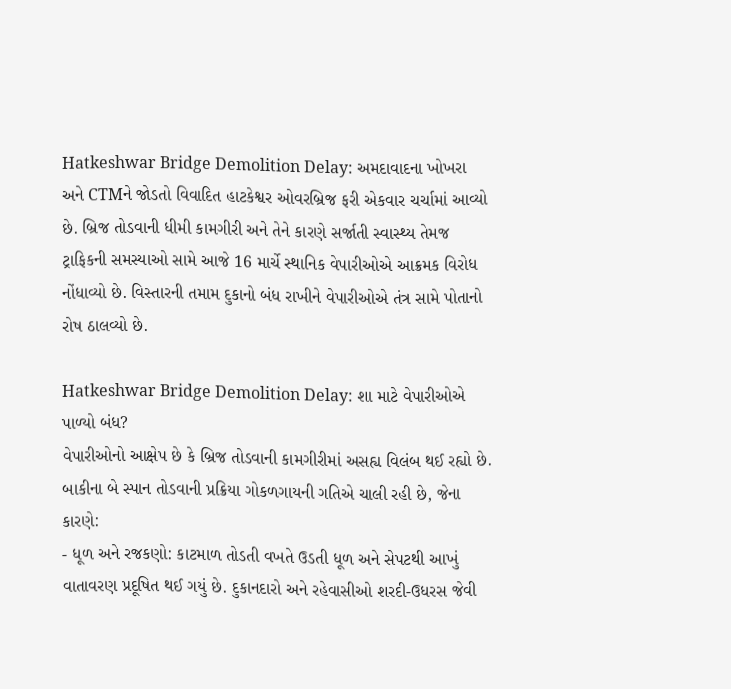Hatkeshwar Bridge Demolition Delay: અમદાવાદના ખોખરા અને CTMને જોડતો વિવાદિત હાટકેશ્વર ઓવરબ્રિજ ફરી એકવાર ચર્ચામાં આવ્યો છે. બ્રિજ તોડવાની ધીમી કામગીરી અને તેને કારણે સર્જાતી સ્વાસ્થ્ય તેમજ ટ્રાફિકની સમસ્યાઓ સામે આજે 16 માર્ચે સ્થાનિક વેપારીઓએ આક્રમક વિરોધ નોંધાવ્યો છે. વિસ્તારની તમામ દુકાનો બંધ રાખીને વેપારીઓએ તંત્ર સામે પોતાનો રોષ ઠાલવ્યો છે.

Hatkeshwar Bridge Demolition Delay: શા માટે વેપારીઓએ પાળ્યો બંધ?
વેપારીઓનો આક્ષેપ છે કે બ્રિજ તોડવાની કામગીરીમાં અસહ્ય વિલંબ થઈ રહ્યો છે. બાકીના બે સ્પાન તોડવાની પ્રક્રિયા ગોકળગાયની ગતિએ ચાલી રહી છે, જેના કારણે:
- ધૂળ અને રજકણો: કાટમાળ તોડતી વખતે ઉડતી ધૂળ અને સેપટથી આખું વાતાવરણ પ્રદૂષિત થઈ ગયું છે. દુકાનદારો અને રહેવાસીઓ શરદી-ઉધરસ જેવી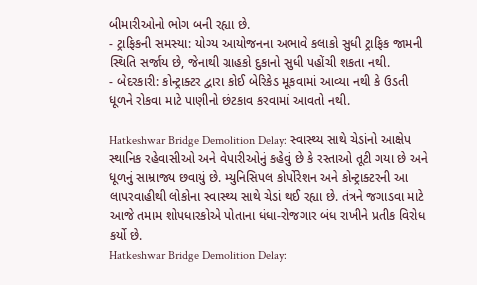બીમારીઓનો ભોગ બની રહ્યા છે.
- ટ્રાફિકની સમસ્યા: યોગ્ય આયોજનના અભાવે કલાકો સુધી ટ્રાફિક જામની સ્થિતિ સર્જાય છે, જેનાથી ગ્રાહકો દુકાનો સુધી પહોંચી શકતા નથી.
- બેદરકારી: કોન્ટ્રાક્ટર દ્વારા કોઈ બેરિકેડ મૂકવામાં આવ્યા નથી કે ઉડતી ધૂળને રોકવા માટે પાણીનો છંટકાવ કરવામાં આવતો નથી.

Hatkeshwar Bridge Demolition Delay: સ્વાસ્થ્ય સાથે ચેડાંનો આક્ષેપ
સ્થાનિક રહેવાસીઓ અને વેપારીઓનું કહેવું છે કે રસ્તાઓ તૂટી ગયા છે અને ધૂળનું સામ્રાજ્ય છવાયું છે. મ્યુનિસિપલ કોર્પોરેશન અને કોન્ટ્રાક્ટરની આ લાપરવાહીથી લોકોના સ્વાસ્થ્ય સાથે ચેડાં થઈ રહ્યા છે. તંત્રને જગાડવા માટે આજે તમામ શોપધારકોએ પોતાના ધંધા-રોજગાર બંધ રાખીને પ્રતીક વિરોધ કર્યો છે.
Hatkeshwar Bridge Demolition Delay: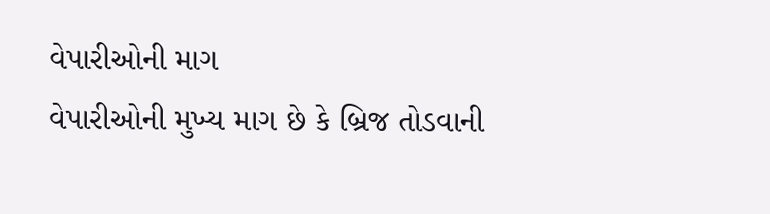વેપારીઓની માગ
વેપારીઓની મુખ્ય માગ છે કે બ્રિજ તોડવાની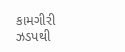કામગીરી ઝડપથી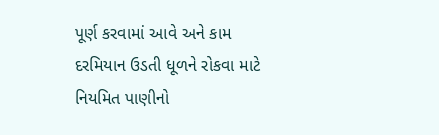પૂર્ણ કરવામાં આવે અને કામ દરમિયાન ઉડતી ધૂળને રોકવા માટે નિયમિત પાણીનો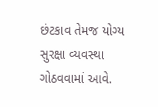છંટકાવ તેમજ યોગ્ય સુરક્ષા વ્યવસ્થા ગોઠવવામાં આવે.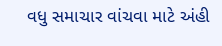વધુ સમાચાર વાંચવા માટે અંહી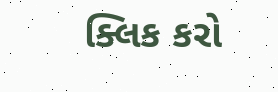ક્લિક કરો